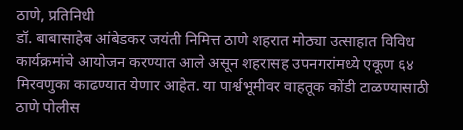ठाणे, प्रतिनिधी
डॉ. बाबासाहेब आंबेडकर जयंती निमित्त ठाणे शहरात मोठ्या उत्साहात विविध कार्यक्रमांचे आयोजन करण्यात आले असून शहरासह उपनगरांमध्ये एकूण ६४ मिरवणुका काढण्यात येणार आहेत. या पार्श्वभूमीवर वाहतूक कोंडी टाळण्यासाठी ठाणे पोलीस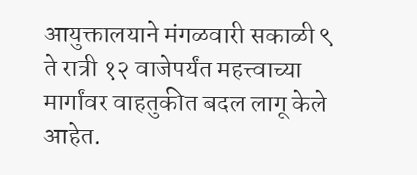आयुक्तालयाने मंगळवारी सकाळी ९ ते रात्री १२ वाजेपर्यंत महत्त्वाच्या मार्गांवर वाहतुकीत बदल लागू केले आहेत.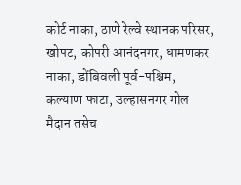कोर्ट नाका, ठाणे रेल्वे स्थानक परिसर, खोपट, कोपरी आनंदनगर, धामणकर नाका, डोंबिवली पूर्व-पश्चिम, कल्याण फाटा, उल्हासनगर गोल मैदान तसेच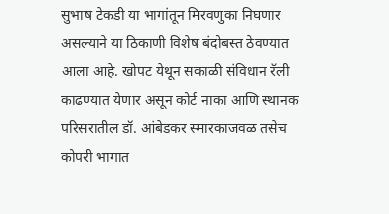सुभाष टेकडी या भागांतून मिरवणुका निघणार असल्याने या ठिकाणी विशेष बंदोबस्त ठेवण्यात आला आहे. खोपट येथून सकाळी संविधान रॅली काढण्यात येणार असून कोर्ट नाका आणि स्थानक परिसरातील डॉ. आंबेडकर स्मारकाजवळ तसेच कोपरी भागात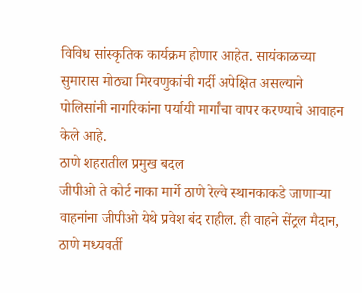विविध सांस्कृतिक कार्यक्रम होणार आहेत. सायंकाळच्या सुमारास मोठ्या मिरवणुकांची गर्दी अपेक्षित असल्याने पोलिसांनी नागरिकांना पर्यायी मार्गांचा वापर करण्याचे आवाहन केले आहे.
ठाणे शहरातील प्रमुख बदल
जीपीओ ते कोर्ट नाका मार्गे ठाणे रेल्वे स्थानकाकडे जाणाऱ्या वाहनांना जीपीओ येथे प्रवेश बंद राहील. ही वाहने सेंट्रल मैदान, ठाणे मध्यवर्ती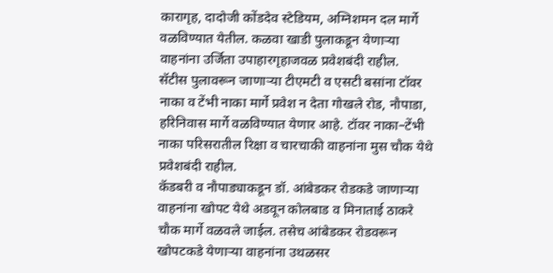कारागृह, दादोजी कोंडदेव स्टेडियम, अग्निशमन दल मार्गे वळविण्यात येतील. कळवा खाडी पुलाकडून येणाऱ्या वाहनांना उर्जिता उपाहारगृहाजवळ प्रवेशबंदी राहील.
सॅटीस पुलावरून जाणाऱ्या टीएमटी व एसटी बसांना टॉवर नाका व टेंभी नाका मार्गे प्रवेश न देता गोखले रोड, नौपाडा, हरिनिवास मार्गे वळविण्यात येणार आहे. टॉवर नाका–टेंभी नाका परिसरातील रिक्षा व चारचाकी वाहनांना मुस चौक येथे प्रवेशबंदी राहील.
कॅडबरी व नौपाड्याकडून डॉ. आंबेडकर रोडकडे जाणाऱ्या वाहनांना खोपट येथे अडवून कोलबाड व मिनाताई ठाकरे चौक मार्गे वळवले जाईल. तसेच आंबेडकर रोडवरून खोपटकडे येणाऱ्या वाहनांना उथळसर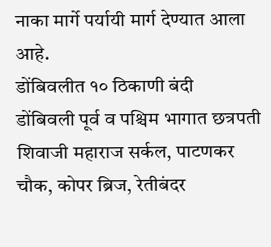नाका मार्गे पर्यायी मार्ग देण्यात आला आहे.
डोंबिवलीत १० ठिकाणी बंदी
डोंबिवली पूर्व व पश्चिम भागात छत्रपती शिवाजी महाराज सर्कल, पाटणकर चौक, कोपर ब्रिज, रेतीबंदर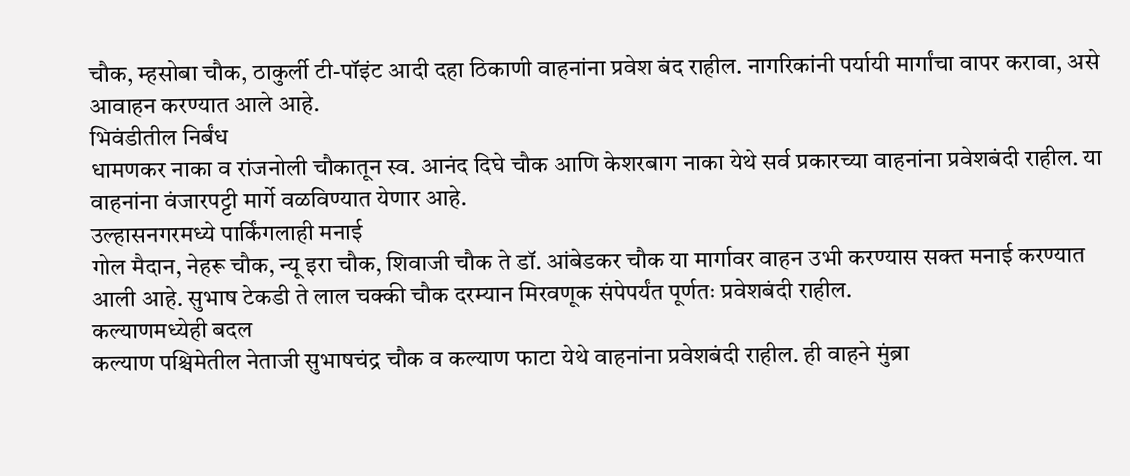चौक, म्हसोबा चौक, ठाकुर्ली टी-पॉइंट आदी दहा ठिकाणी वाहनांना प्रवेश बंद राहील. नागरिकांनी पर्यायी मार्गांचा वापर करावा, असे आवाहन करण्यात आले आहे.
भिवंडीतील निर्बंध
धामणकर नाका व रांजनोली चौकातून स्व. आनंद दिघे चौक आणि केशरबाग नाका येथे सर्व प्रकारच्या वाहनांना प्रवेशबंदी राहील. या वाहनांना वंजारपट्टी मार्गे वळविण्यात येणार आहे.
उल्हासनगरमध्ये पार्किंगलाही मनाई
गोल मैदान, नेहरू चौक, न्यू इरा चौक, शिवाजी चौक ते डॉ. आंबेडकर चौक या मार्गावर वाहन उभी करण्यास सक्त मनाई करण्यात आली आहे. सुभाष टेकडी ते लाल चक्की चौक दरम्यान मिरवणूक संपेपर्यंत पूर्णतः प्रवेशबंदी राहील.
कल्याणमध्येही बदल
कल्याण पश्चिमेतील नेताजी सुभाषचंद्र चौक व कल्याण फाटा येथे वाहनांना प्रवेशबंदी राहील. ही वाहने मुंब्रा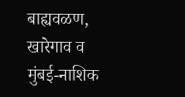बाह्यवळण, खारेगाव व मुंबई-नाशिक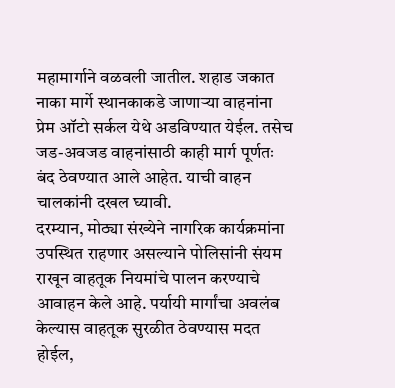महामार्गाने वळवली जातील. शहाड जकात नाका मार्गे स्थानकाकडे जाणाऱ्या वाहनांना प्रेम ऑटो सर्कल येथे अडविण्यात येईल. तसेच जड-अवजड वाहनांसाठी काही मार्ग पूर्णतः बंद ठेवण्यात आले आहेत. याची वाहन चालकांनी दखल घ्यावी.
दरम्यान, मोठ्या संख्येने नागरिक कार्यक्रमांना उपस्थित राहणार असल्याने पोलिसांनी संयम राखून वाहतूक नियमांचे पालन करण्याचे आवाहन केले आहे. पर्यायी मार्गांचा अवलंब केल्यास वाहतूक सुरळीत ठेवण्यास मदत होईल,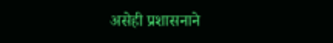असेही प्रशासनाने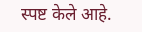स्पष्ट केले आहे.